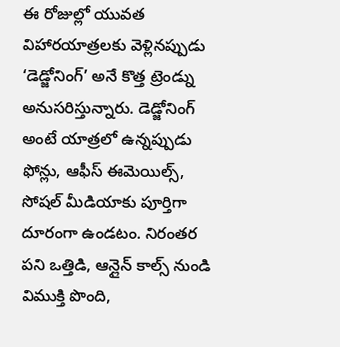ఈ రోజుల్లో యువత విహారయాత్రలకు వెళ్లినప్పుడు ‘డెడ్జోనింగ్’ అనే కొత్త ట్రెండ్ను అనుసరిస్తున్నారు. డెడ్జోనింగ్ అంటే యాత్రలో ఉన్నప్పుడు ఫోన్లు, ఆఫీస్ ఈమెయిల్స్, సోషల్ మీడియాకు పూర్తిగా దూరంగా ఉండటం. నిరంతర పని ఒత్తిడి, ఆన్లైన్ కాల్స్ నుండి విముక్తి పొంది,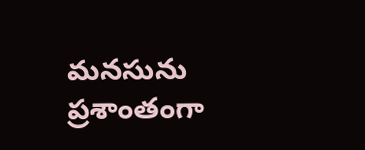మనసును ప్రశాంతంగా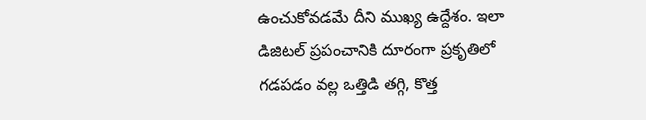ఉంచుకోవడమే దీని ముఖ్య ఉద్దేశం. ఇలా డిజిటల్ ప్రపంచానికి దూరంగా ప్రకృతిలో గడపడం వల్ల ఒత్తిడి తగ్గి, కొత్త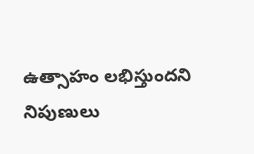ఉత్సాహం లభిస్తుందని నిపుణులు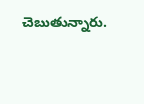చెబుతున్నారు.